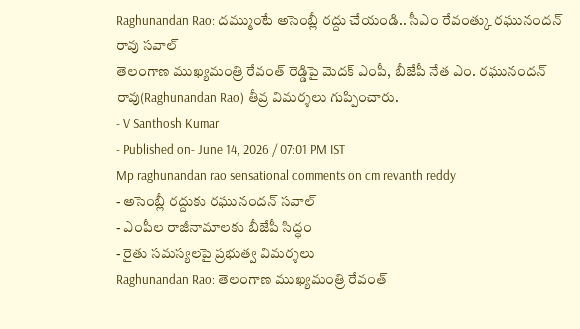Raghunandan Rao: దమ్ముంటే అసెంబ్లీ రద్దు చేయండి.. సీఎం రేవంత్కు రఘునందన్ రావు సవాల్
తెలంగాణ ముఖ్యమంత్రి రేవంత్ రెడ్డిపై మెదక్ ఎంపీ, బీజేపీ నేత ఎం. రఘునందన్ రావు(Raghunandan Rao) తీవ్ర విమర్శలు గుప్పించారు.
- V Santhosh Kumar
- Published on- June 14, 2026 / 07:01 PM IST
Mp raghunandan rao sensational comments on cm revanth reddy
- అసెంబ్లీ రద్దుకు రఘునందన్ సవాల్
- ఎంపీల రాజీనామాలకు బీజేపీ సిద్ధం
- రైతు సమస్యలపై ప్రభుత్వ విమర్శలు
Raghunandan Rao: తెలంగాణ ముఖ్యమంత్రి రేవంత్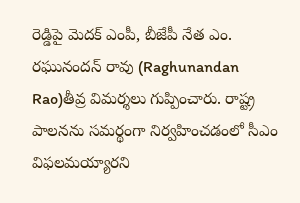రెడ్డిపై మెదక్ ఎంపీ, బీజేపీ నేత ఎం. రఘునందన్ రావు (Raghunandan Rao)తీవ్ర విమర్శలు గుప్పించారు. రాష్ట్ర పాలనను సమర్థంగా నిర్వహించడంలో సీఎం విఫలమయ్యారని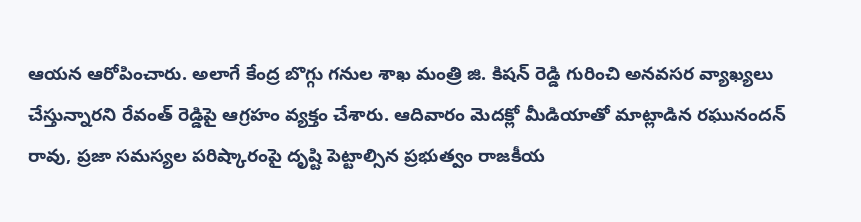ఆయన ఆరోపించారు. అలాగే కేంద్ర బొగ్గు గనుల శాఖ మంత్రి జి. కిషన్ రెడ్డి గురించి అనవసర వ్యాఖ్యలు చేస్తున్నారని రేవంత్ రెడ్డిపై ఆగ్రహం వ్యక్తం చేశారు. ఆదివారం మెదక్లో మీడియాతో మాట్లాడిన రఘునందన్ రావు, ప్రజా సమస్యల పరిష్కారంపై దృష్టి పెట్టాల్సిన ప్రభుత్వం రాజకీయ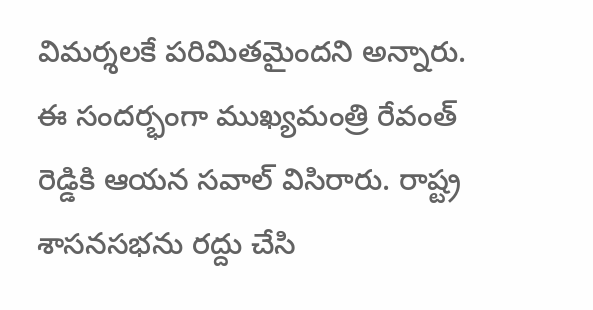విమర్శలకే పరిమితమైందని అన్నారు.
ఈ సందర్భంగా ముఖ్యమంత్రి రేవంత్ రెడ్డికి ఆయన సవాల్ విసిరారు. రాష్ట్ర శాసనసభను రద్దు చేసి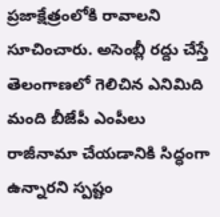ప్రజాక్షేత్రంలోకి రావాలని సూచించారు. అసెంబ్లీ రద్దు చేస్తే తెలంగాణలో గెలిచిన ఎనిమిది మంది బీజేపీ ఎంపీలు రాజీనామా చేయడానికి సిద్ధంగా ఉన్నారని స్పష్టం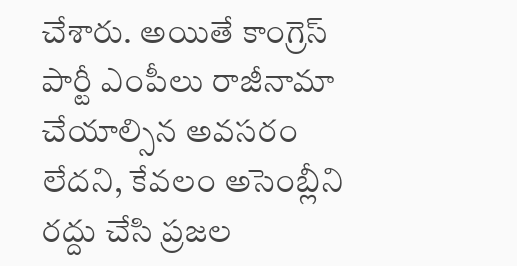చేశారు. అయితే కాంగ్రెస్ పార్టీ ఎంపీలు రాజీనామా చేయాల్సిన అవసరం లేదని, కేవలం అసెంబ్లీని రద్దు చేసి ప్రజల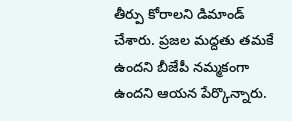తీర్పు కోరాలని డిమాండ్ చేశారు. ప్రజల మద్దతు తమకే ఉందని బీజేపీ నమ్మకంగా ఉందని ఆయన పేర్కొన్నారు.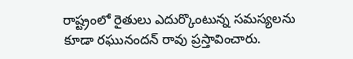రాష్ట్రంలో రైతులు ఎదుర్కొంటున్న సమస్యలను కూడా రఘునందన్ రావు ప్రస్తావించారు.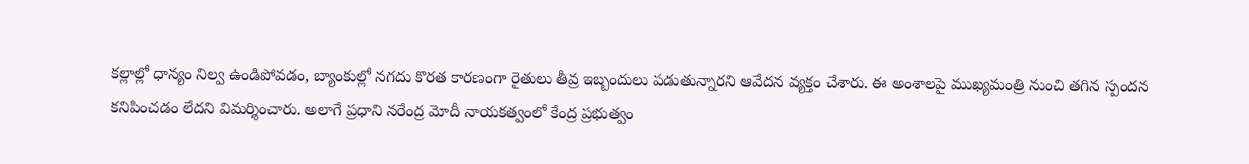కల్లాల్లో ధాన్యం నిల్వ ఉండిపోవడం, బ్యాంకుల్లో నగదు కొరత కారణంగా రైతులు తీవ్ర ఇబ్బందులు పడుతున్నారని ఆవేదన వ్యక్తం చేశారు. ఈ అంశాలపై ముఖ్యమంత్రి నుంచి తగిన స్పందన కనిపించడం లేదని విమర్శించారు. అలాగే ప్రధాని నరేంద్ర మోదీ నాయకత్వంలో కేంద్ర ప్రభుత్వం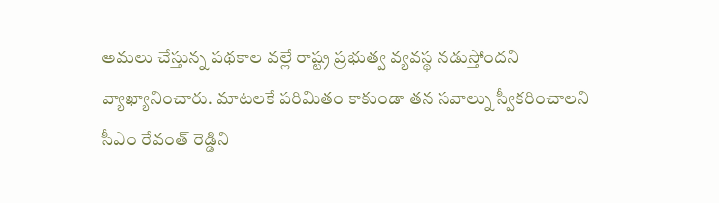అమలు చేస్తున్న పథకాల వల్లే రాష్ట్ర ప్రభుత్వ వ్యవస్థ నడుస్తోందని వ్యాఖ్యానించారు. మాటలకే పరిమితం కాకుండా తన సవాల్ను స్వీకరించాలని సీఎం రేవంత్ రెడ్డిని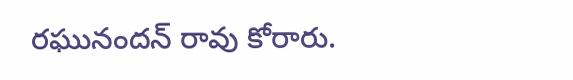రఘునందన్ రావు కోరారు.